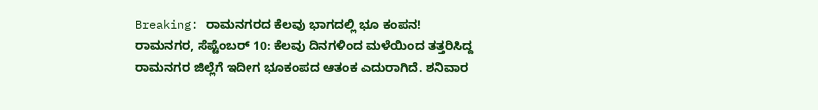Breaking: ರಾಮನಗರದ ಕೆಲವು ಭಾಗದಲ್ಲಿ ಭೂ ಕಂಪನ!
ರಾಮನಗರ, ಸೆಪ್ಟೆಂಬರ್ 10: ಕೆಲವು ದಿನಗಳಿಂದ ಮಳೆಯಿಂದ ತತ್ತರಿಸಿದ್ದ ರಾಮನಗರ ಜಿಲ್ಲೆಗೆ ಇದೀಗ ಭೂಕಂಪದ ಆತಂಕ ಎದುರಾಗಿದೆ. ಶನಿವಾರ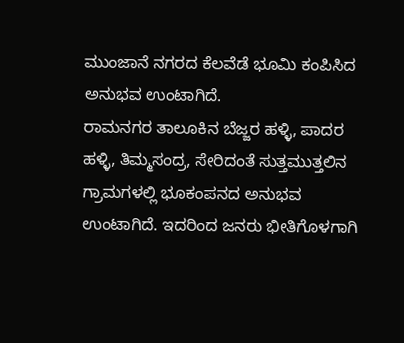ಮುಂಜಾನೆ ನಗರದ ಕೆಲವೆಡೆ ಭೂಮಿ ಕಂಪಿಸಿದ ಅನುಭವ ಉಂಟಾಗಿದೆ.
ರಾಮನಗರ ತಾಲೂಕಿನ ಬೆಜ್ಜರ ಹಳ್ಳಿ, ಪಾದರ ಹಳ್ಳಿ, ತಿಮ್ಮಸಂದ್ರ, ಸೇರಿದಂತೆ ಸುತ್ತಮುತ್ತಲಿನ ಗ್ರಾಮಗಳಲ್ಲಿ ಭೂಕಂಪನದ ಅನುಭವ ಉಂಟಾಗಿದೆ. ಇದರಿಂದ ಜನರು ಭೀತಿಗೊಳಗಾಗಿ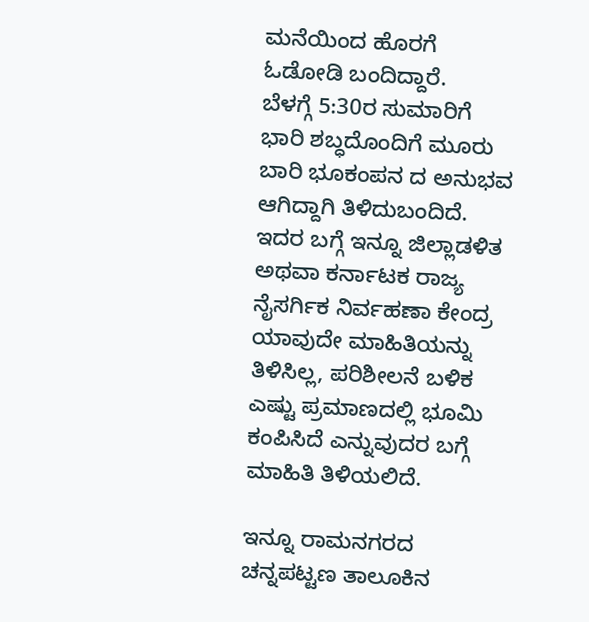ಮನೆಯಿಂದ ಹೊರಗೆ ಓಡೋಡಿ ಬಂದಿದ್ದಾರೆ.
ಬೆಳಗ್ಗೆ 5:30ರ ಸುಮಾರಿಗೆ ಭಾರಿ ಶಬ್ಧದೊಂದಿಗೆ ಮೂರು ಬಾರಿ ಭೂಕಂಪನ ದ ಅನುಭವ ಆಗಿದ್ದಾಗಿ ತಿಳಿದುಬಂದಿದೆ. ಇದರ ಬಗ್ಗೆ ಇನ್ನೂ ಜಿಲ್ಲಾಡಳಿತ ಅಥವಾ ಕರ್ನಾಟಕ ರಾಜ್ಯ ನೈಸರ್ಗಿಕ ನಿರ್ವಹಣಾ ಕೇಂದ್ರ ಯಾವುದೇ ಮಾಹಿತಿಯನ್ನು ತಿಳಿಸಿಲ್ಲ, ಪರಿಶೀಲನೆ ಬಳಿಕ ಎಷ್ಟು ಪ್ರಮಾಣದಲ್ಲಿ ಭೂಮಿ ಕಂಪಿಸಿದೆ ಎನ್ನುವುದರ ಬಗ್ಗೆ ಮಾಹಿತಿ ತಿಳಿಯಲಿದೆ.

ಇನ್ನೂ ರಾಮನಗರದ ಚನ್ನಪಟ್ಟಣ ತಾಲೂಕಿನ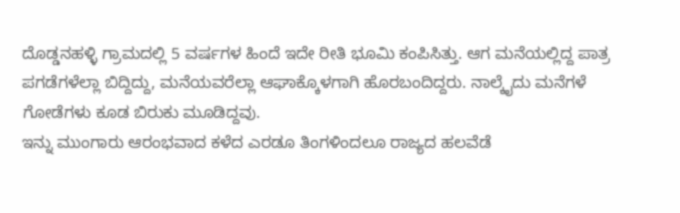ದೊಡ್ಡನಹಳ್ಳಿ ಗ್ರಾಮದಲ್ಲಿ 5 ವರ್ಷಗಳ ಹಿಂದೆ ಇದೇ ರೀತಿ ಭೂಮಿ ಕಂಪಿಸಿತ್ತು. ಆಗ ಮನೆಯಲ್ಲಿದ್ದ ಪಾತ್ರ ಪಗಡೆಗಳೆಲ್ಲಾ ಬಿದ್ದಿದ್ದು, ಮನೆಯವರೆಲ್ಲಾ ಆಘಾಕ್ಕೊಳಗಾಗಿ ಹೊರಬಂದಿದ್ದರು. ನಾಲ್ಕೈದು ಮನೆಗಳೆ ಗೋಡೆಗಳು ಕೂಡ ಬಿರುಕು ಮೂಡಿದ್ದವು.
ಇನ್ನು ಮುಂಗಾರು ಆರಂಭವಾದ ಕಳೆದ ಎರಡೂ ತಿಂಗಳಿಂದಲೂ ರಾಜ್ಯದ ಹಲವೆಡೆ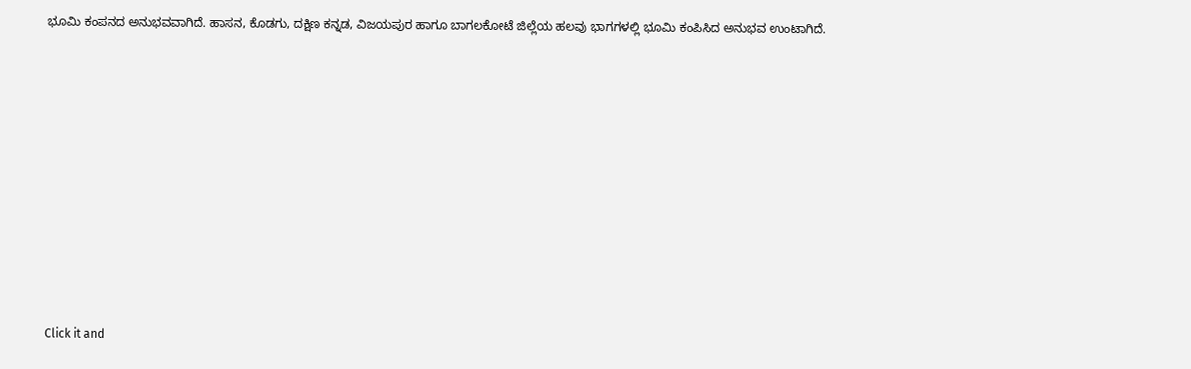ಭೂಮಿ ಕಂಪನದ ಅನುಭವವಾಗಿದೆ. ಹಾಸನ, ಕೊಡಗು, ದಕ್ಷಿಣ ಕನ್ನಡ, ವಿಜಯಪುರ ಹಾಗೂ ಬಾಗಲಕೋಟೆ ಜಿಲ್ಲೆಯ ಹಲವು ಭಾಗಗಳಲ್ಲಿ ಭೂಮಿ ಕಂಪಿಸಿದ ಅನುಭವ ಉಂಟಾಗಿದೆ.












Click it and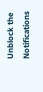Unblock the Notifications